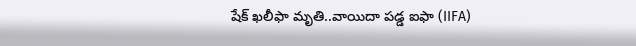షేక్ ఖలీఫా మృతి..వాయిదా పడ్డ ఐఫా (IIFA)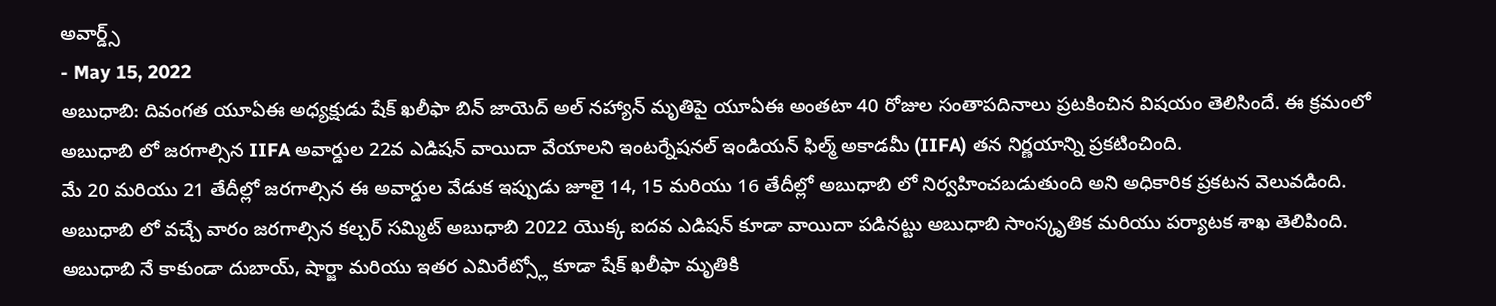అవార్డ్స్
- May 15, 2022
అబుధాబి: దివంగత యూఏఈ అధ్యక్షుడు షేక్ ఖలీఫా బిన్ జాయెద్ అల్ నహ్యాన్ మృతిపై యూఏఈ అంతటా 40 రోజుల సంతాపదినాలు ప్రటకించిన విషయం తెలిసిందే. ఈ క్రమంలో అబుధాబి లో జరగాల్సిన IIFA అవార్డుల 22వ ఎడిషన్ వాయిదా వేయాలని ఇంటర్నేషనల్ ఇండియన్ ఫిల్మ్ అకాడమీ (IIFA) తన నిర్ణయాన్ని ప్రకటించింది.
మే 20 మరియు 21 తేదీల్లో జరగాల్సిన ఈ అవార్డుల వేడుక ఇప్పుడు జూలై 14, 15 మరియు 16 తేదీల్లో అబుధాబి లో నిర్వహించబడుతుంది అని అధికారిక ప్రకటన వెలువడింది.
అబుధాబి లో వచ్చే వారం జరగాల్సిన కల్చర్ సమ్మిట్ అబుధాబి 2022 యొక్క ఐదవ ఎడిషన్ కూడా వాయిదా పడినట్టు అబుధాబి సాంస్కృతిక మరియు పర్యాటక శాఖ తెలిపింది.
అబుధాబి నే కాకుండా దుబాయ్, షార్జా మరియు ఇతర ఎమిరేట్స్లో కూడా షేక్ ఖలీఫా మృతికి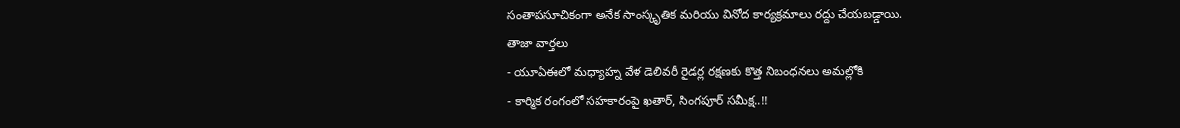సంతాపసూచికంగా అనేక సాంస్కృతిక మరియు వినోద కార్యక్రమాలు రద్దు చేయబడ్డాయి.
తాజా వార్తలు
- యూఏఈలో మధ్యాహ్న వేళ డెలివరీ రైడర్ల రక్షణకు కొత్త నిబంధనలు అమల్లోకి
- కార్మిక రంగంలో సహకారంపై ఖతార్, సింగపూర్ సమీక్ష..!!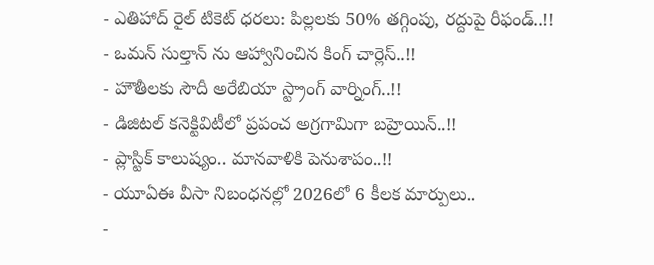- ఎతిహాద్ రైల్ టికెట్ ధరలు: పిల్లలకు 50% తగ్గింపు, రద్దుపై రీఫండ్..!!
- ఒమన్ సుల్తాన్ ను ఆహ్వానించిన కింగ్ చార్లెస్..!!
- హౌతీలకు సౌదీ అరేబియా స్ట్రాంగ్ వార్నింగ్..!!
- డిజిటల్ కనెక్టివిటీలో ప్రపంచ అగ్రగామిగా బహ్రెయిన్..!!
- ప్లాస్టిక్ కాలుష్యం.. మానవాళికి పెనుశాపం..!!
- యూఏఈ వీసా నిబంధనల్లో 2026లో 6 కీలక మార్పులు..
-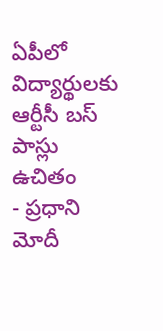ఏపీలో విద్యార్థులకు ఆర్టీసీ బస్ పాస్లు ఉచితం
- ప్రధాని మోదీ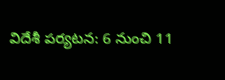విదేశీ పర్యటన: 6 నుంచి 11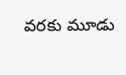వరకు మూడు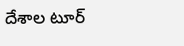దేశాల టూర్